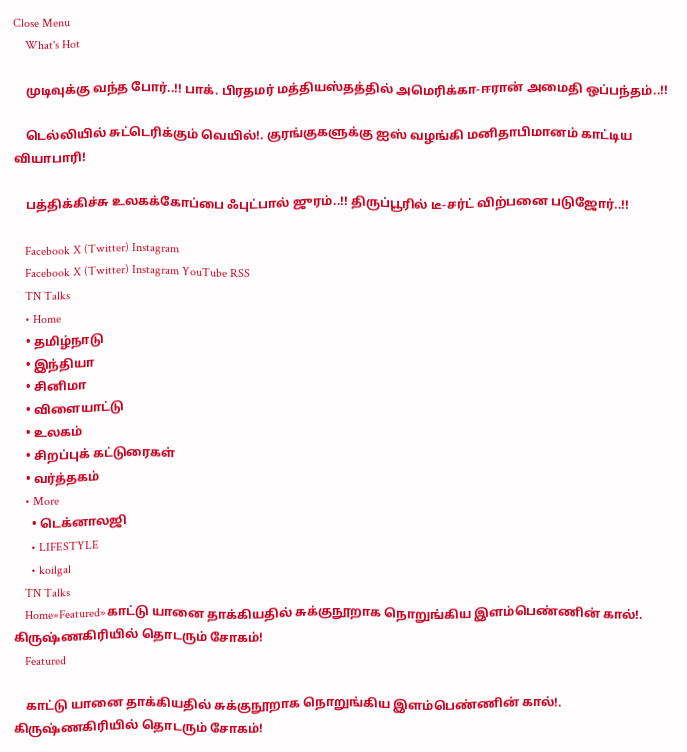Close Menu
    What's Hot

    முடிவுக்கு வந்த போர்..!! பாக். பிரதமர் மத்தியஸ்தத்தில் அமெரிக்கா-ஈரான் அமைதி ஒப்பந்தம்..!!

    டெல்லியில் சுட்டெரிக்கும் வெயில்!. குரங்குகளுக்கு ஐஸ் வழங்கி மனிதாபிமானம் காட்டிய வியாபாரி!

    பத்திக்கிச்சு உலகக்கோப்பை ஃபுட்பால் ஜுரம்..!! திருப்பூரில் டீ-சர்ட் விற்பனை படுஜோர்..!!

    Facebook X (Twitter) Instagram
    Facebook X (Twitter) Instagram YouTube RSS
    TN Talks
    • Home
    • தமிழ்நாடு
    • இந்தியா
    • சினிமா
    • விளையாட்டு
    • உலகம்
    • சிறப்புக் கட்டுரைகள்
    • வர்த்தகம்
    • More
      • டெக்னாலஜி
      • LIFESTYLE
      • koilgal
    TN Talks
    Home»Featured»காட்டு யானை தாக்கியதில் சுக்குநூறாக நொறுங்கிய இளம்பெண்ணின் கால்!. கிருஷ்ணகிரியில் தொடரும் சோகம்!
    Featured

    காட்டு யானை தாக்கியதில் சுக்குநூறாக நொறுங்கிய இளம்பெண்ணின் கால்!. கிருஷ்ணகிரியில் தொடரும் சோகம்!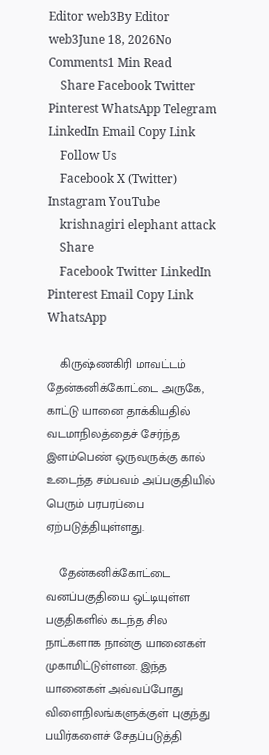Editor web3By Editor web3June 18, 2026No Comments1 Min Read
    Share Facebook Twitter Pinterest WhatsApp Telegram LinkedIn Email Copy Link
    Follow Us
    Facebook X (Twitter) Instagram YouTube
    krishnagiri elephant attack
    Share
    Facebook Twitter LinkedIn Pinterest Email Copy Link WhatsApp

    கிருஷ்ணகிரி மாவட்டம் தேன்கனிக்கோட்டை அருகே, காட்டு யானை தாக்கியதில் வடமாநிலத்தைச் சேர்ந்த இளம்பெண் ஒருவருக்கு கால் உடைந்த சம்பவம் அப்பகுதியில் பெரும் பரபரப்பை ஏற்படுத்தியுள்ளது.

    தேன்கனிக்கோட்டை வனப்பகுதியை ஒட்டியுள்ள பகுதிகளில் கடந்த சில நாட்களாக நான்கு யானைகள் முகாமிட்டுள்ளன. இந்த யானைகள் அவ்வப்போது விளைநிலங்களுக்குள் புகுந்து பயிர்களைச் சேதப்படுத்தி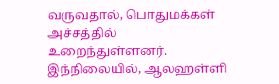வருவதால், பொதுமக்கள் அச்சத்தில் உறைந்துள்ளனர். இந்நிலையில், ஆலஹள்ளி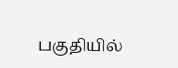பகுதியில்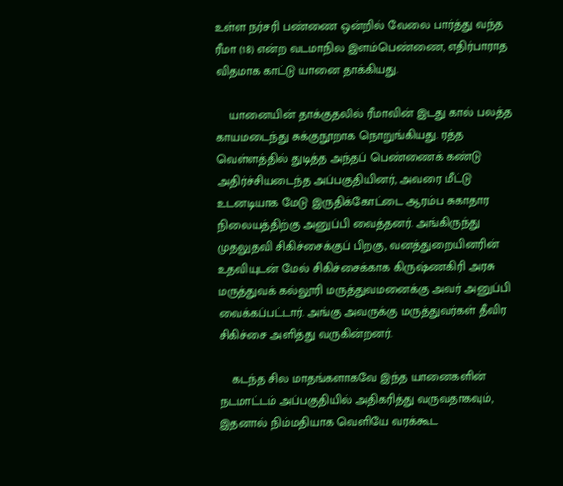உள்ள நர்சரி பண்ணை ஒன்றில் வேலை பார்த்து வந்த ரீமா (18) என்ற வடமாநில இளம்பெண்ணை, எதிர்பாராத விதமாக காட்டு யானை தாக்கியது.

    யானையின் தாக்குதலில் ரீமாவின் இடது கால் பலத்த காயமடைந்து சுக்குநூறாக நொறுங்கியது. ரத்த வெள்ளத்தில் துடித்த அந்தப் பெண்ணைக் கண்டு அதிர்ச்சியடைந்த அப்பகுதியினர், அவரை மீட்டு உடனடியாக மேடு இருதிக்கோட்டை ஆரம்ப சுகாதார நிலையத்திற்கு அனுப்பி வைத்தனர். அங்கிருந்து முதலுதவி சிகிச்சைக்குப் பிறகு, வனத்துறையினரின் உதவியுடன் மேல் சிகிச்சைக்காக கிருஷ்ணகிரி அரசு மருத்துவக் கல்லூரி மருத்துவமனைக்கு அவர் அனுப்பி வைக்கப்பட்டார். அங்கு அவருக்கு மருத்துவர்கள் தீவிர சிகிச்சை அளித்து வருகின்றனர்.

    கடந்த சில மாதங்களாகவே இந்த யானைகளின் நடமாட்டம் அப்பகுதியில் அதிகரித்து வருவதாகவும், இதனால் நிம்மதியாக வெளியே வரக்கூட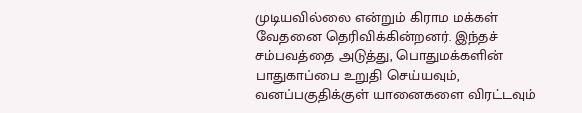முடியவில்லை என்றும் கிராம மக்கள் வேதனை தெரிவிக்கின்றனர். இந்தச் சம்பவத்தை அடுத்து, பொதுமக்களின் பாதுகாப்பை உறுதி செய்யவும், வனப்பகுதிக்குள் யானைகளை விரட்டவும்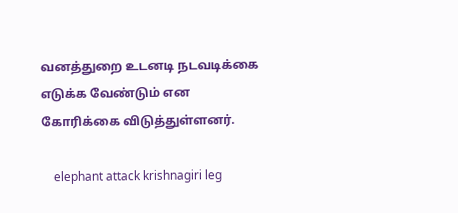வனத்துறை உடனடி நடவடிக்கை எடுக்க வேண்டும் என கோரிக்கை விடுத்துள்ளனர்.

    elephant attack krishnagiri leg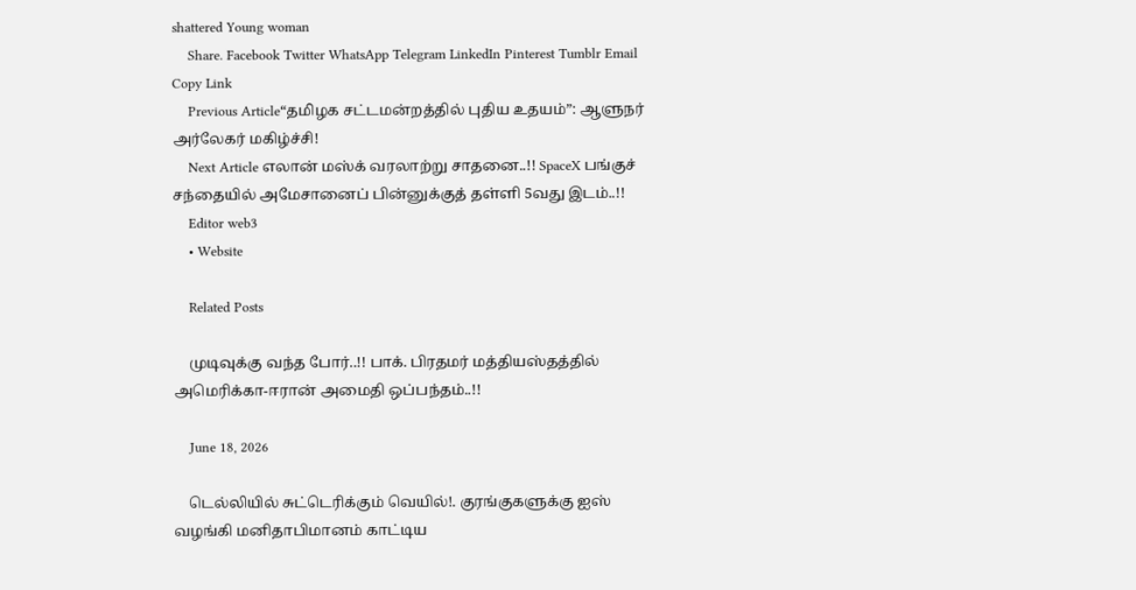shattered Young woman
    Share. Facebook Twitter WhatsApp Telegram LinkedIn Pinterest Tumblr Email Copy Link
    Previous Article“தமிழக சட்டமன்றத்தில் புதிய உதயம்”: ஆளுநர் அர்லேகர் மகிழ்ச்சி!
    Next Article எலான் மஸ்க் வரலாற்று சாதனை..!! SpaceX பங்குச் சந்தையில் அமேசானைப் பின்னுக்குத் தள்ளி 5வது இடம்..!!
    Editor web3
    • Website

    Related Posts

    முடிவுக்கு வந்த போர்..!! பாக். பிரதமர் மத்தியஸ்தத்தில் அமெரிக்கா-ஈரான் அமைதி ஒப்பந்தம்..!!

    June 18, 2026

    டெல்லியில் சுட்டெரிக்கும் வெயில்!. குரங்குகளுக்கு ஐஸ் வழங்கி மனிதாபிமானம் காட்டிய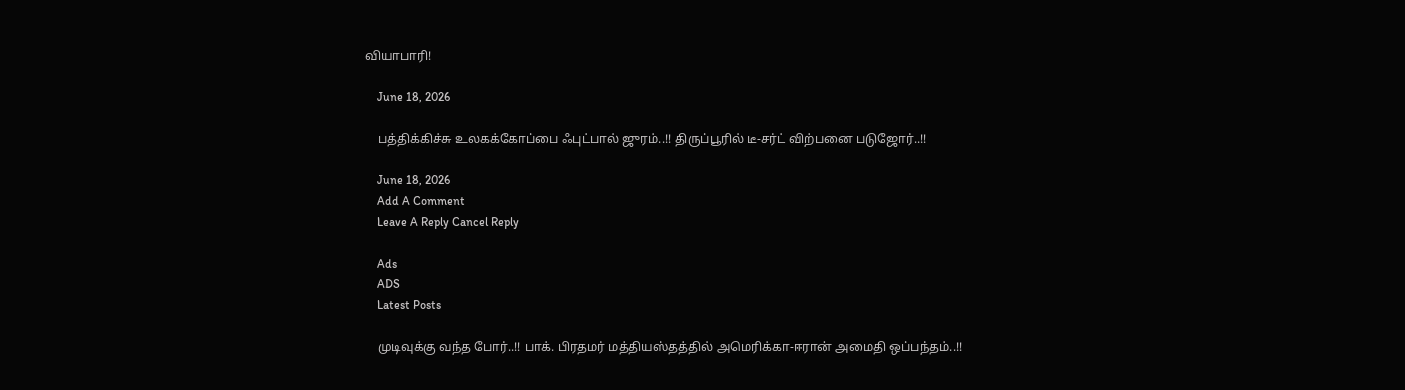வியாபாரி!

    June 18, 2026

    பத்திக்கிச்சு உலகக்கோப்பை ஃபுட்பால் ஜுரம்..!! திருப்பூரில் டீ-சர்ட் விற்பனை படுஜோர்..!!

    June 18, 2026
    Add A Comment
    Leave A Reply Cancel Reply

    Ads
    ADS
    Latest Posts

    முடிவுக்கு வந்த போர்..!! பாக். பிரதமர் மத்தியஸ்தத்தில் அமெரிக்கா-ஈரான் அமைதி ஒப்பந்தம்..!!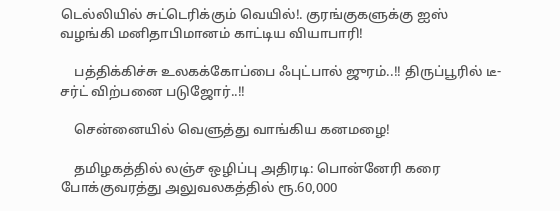டெல்லியில் சுட்டெரிக்கும் வெயில்!. குரங்குகளுக்கு ஐஸ் வழங்கி மனிதாபிமானம் காட்டிய வியாபாரி!

    பத்திக்கிச்சு உலகக்கோப்பை ஃபுட்பால் ஜுரம்..!! திருப்பூரில் டீ-சர்ட் விற்பனை படுஜோர்..!!

    சென்னையில் வெளுத்து வாங்கிய கனமழை!

    தமிழகத்தில் லஞ்ச ஒழிப்பு அதிரடி: பொன்னேரி கரை போக்குவரத்து அலுவலகத்தில் ரூ.60,000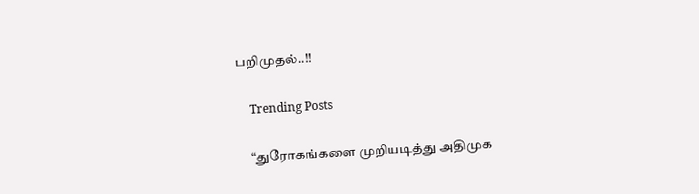பறிமுதல்..!!

    Trending Posts

    “துரோகங்களை முறியடித்து அதிமுக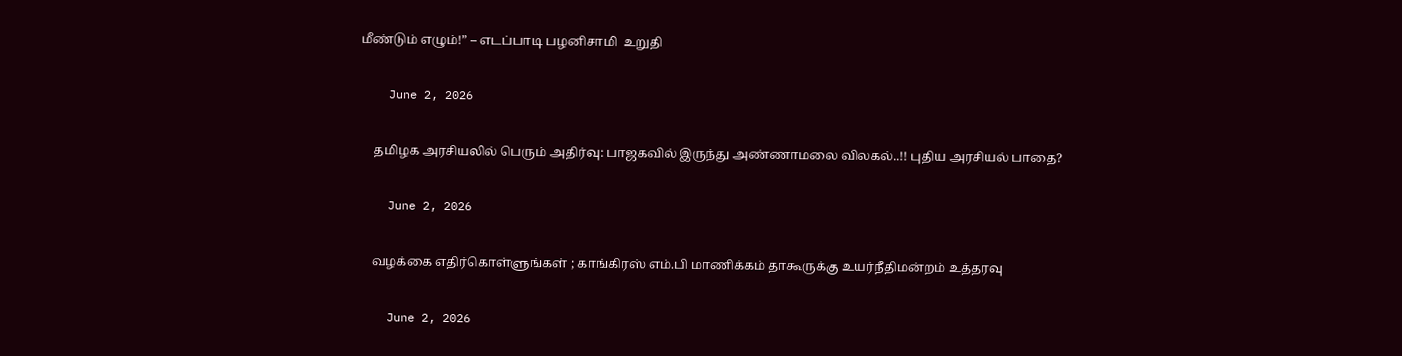மீண்டும் எழும்!” – எடப்பாடி பழனிசாமி  உறுதி

    June 2, 2026

    தமிழக அரசியலில் பெரும் அதிர்வு: பாஜகவில் இருந்து அண்ணாமலை விலகல்..!! புதிய அரசியல் பாதை?

    June 2, 2026

    வழக்கை எதிர்கொள்ளுங்கள் ; காங்கிரஸ் எம்.பி மாணிக்கம் தாகூருக்கு உயர்நீதிமன்றம் உத்தரவு

    June 2, 2026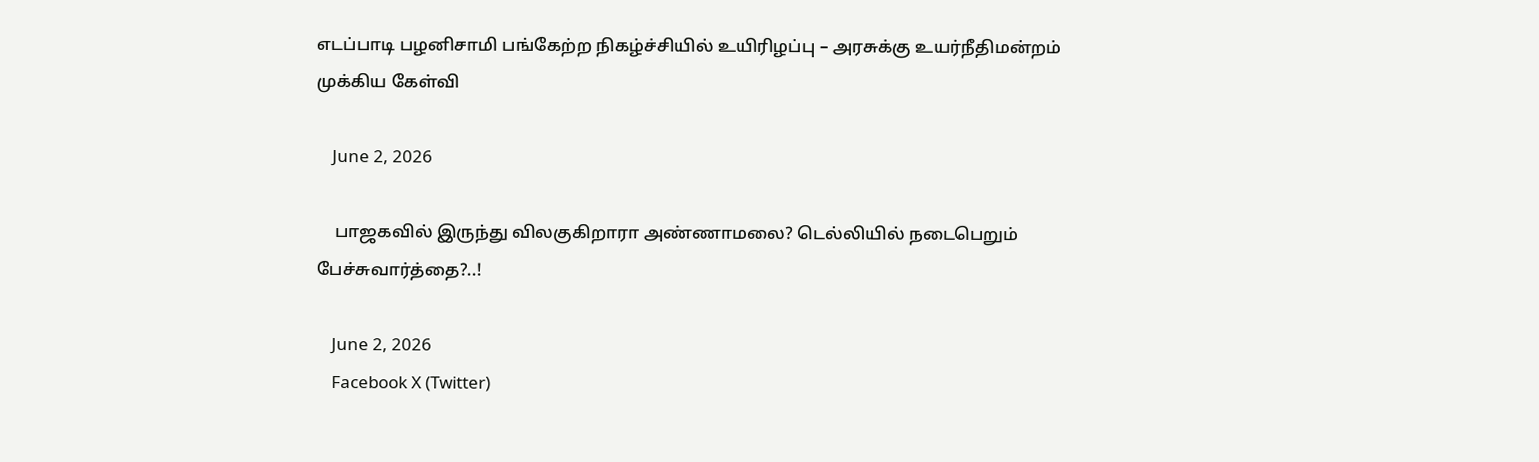எடப்பாடி பழனிசாமி பங்கேற்ற நிகழ்ச்சியில் உயிரிழப்பு – அரசுக்கு உயர்நீதிமன்றம் முக்கிய கேள்வி

    June 2, 2026

    பாஜகவில் இருந்து விலகுகிறாரா அண்ணாமலை? டெல்லியில் நடைபெறும் பேச்சுவார்த்தை?..!

    June 2, 2026
    Facebook X (Twitter)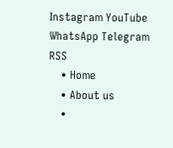Instagram YouTube WhatsApp Telegram RSS
    • Home
    • About us
    •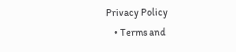Privacy Policy
    • Terms and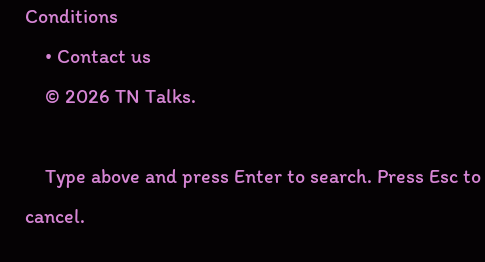Conditions
    • Contact us
    © 2026 TN Talks.

    Type above and press Enter to search. Press Esc to cancel.